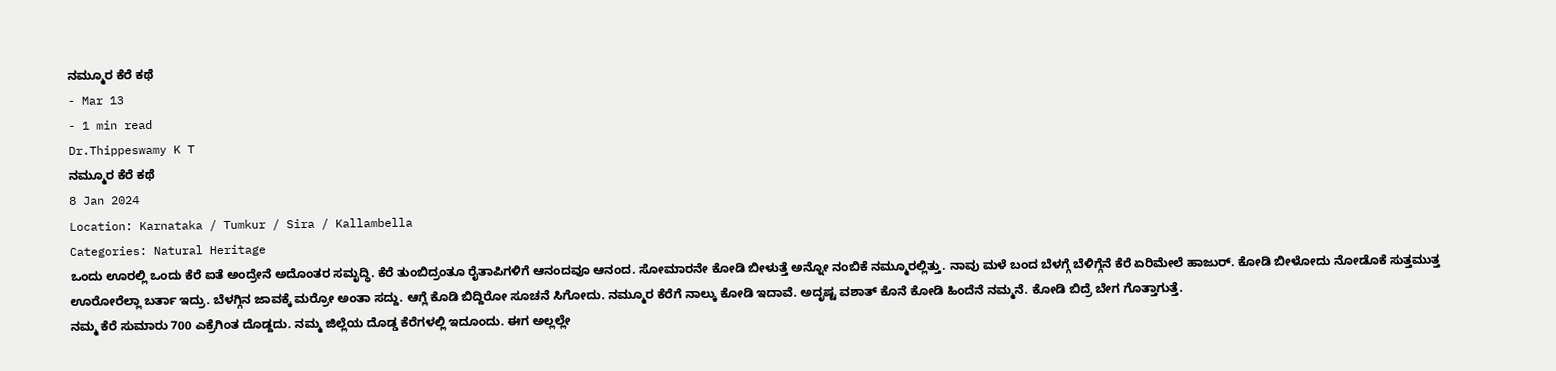ನಮ್ಮೂರ ಕೆರೆ ಕಥೆ
- Mar 13
- 1 min read
Dr.Thippeswamy K T
ನಮ್ಮೂರ ಕೆರೆ ಕಥೆ
8 Jan 2024
Location: Karnataka / Tumkur / Sira / Kallambella
Categories: Natural Heritage
ಒಂದು ಊರಲ್ಲಿ ಒಂದು ಕೆರೆ ಐತೆ ಅಂದ್ರೇನೆ ಅದೊಂತರ ಸಮೃದ್ಧಿ. ಕೆರೆ ತುಂಬಿದ್ರಂತೂ ರೈತಾಪಿಗಳಿಗೆ ಆನಂದವೂ ಆನಂದ. ಸೋಮಾರನೇ ಕೋಡಿ ಬೀಳುತ್ತೆ ಅನ್ನೋ ನಂಬಿಕೆ ನಮ್ಮೂರಲ್ಲಿತ್ತು. ನಾವು ಮಳೆ ಬಂದ ಬೆಳಗ್ಗೆ ಬೆಳಿಗ್ಗೆನೆ ಕೆರೆ ಏರಿಮೇಲೆ ಹಾಜುರ್. ಕೋಡಿ ಬೀಳೋದು ನೋಡೊಕೆ ಸುತ್ತಮುತ್ತ ಊರೋರೆಲ್ಲಾ ಬರ್ತಾ ಇದ್ರು. ಬೆಳಗ್ಗಿನ ಜಾವಕ್ಕೆ ಮರ್ರೋ ಅಂತಾ ಸದ್ದು. ಆಗ್ಲೆ ಕೊಡಿ ಬಿದ್ದಿರೋ ಸೂಚನೆ ಸಿಗೋದು. ನಮ್ಮೂರ ಕೆರೆಗೆ ನಾಲ್ಕು ಕೋಡಿ ಇದಾವೆ. ಅದೃಷ್ಟ ವಶಾತ್ ಕೊನೆ ಕೋಡಿ ಹಿಂದೆನೆ ನಮ್ಮನೆ. ಕೋಡಿ ಬಿದ್ರೆ ಬೇಗ ಗೊತ್ತಾಗುತ್ತೆ.
ನಮ್ಮ ಕೆರೆ ಸುಮಾರು 700 ಎಕ್ರೆಗಿಂತ ದೊಡ್ದದು. ನಮ್ಮ ಜಿಲ್ಲೆಯ ದೊಡ್ಡ ಕೆರೆಗಳಲ್ಲಿ ಇದೂಂದು. ಈಗ ಅಲ್ಲಲ್ಲೇ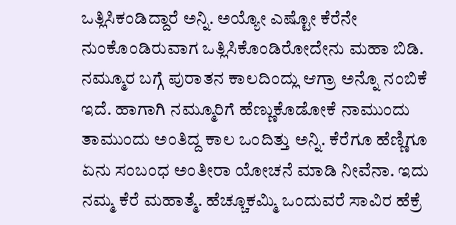ಒತ್ಲಿಸಿಕಂಡಿದ್ದಾರೆ ಅನ್ನಿ. ಅಯ್ಯೋ ಎಷ್ಟೋ ಕೆರೆನೇ ನುಂಕೊಂಡಿರುವಾಗ ಒತ್ಲಿಸಿಕೊಂಡಿರೋದೇನು ಮಹಾ ಬಿಡಿ.
ನಮ್ಮೂರ ಬಗ್ಗೆ ಪುರಾತನ ಕಾಲದಿಂದ್ಲು ಆಗ್ರಾ ಅನ್ನೊ ನಂಬಿಕೆ ಇದೆ. ಹಾಗಾಗಿ ನಮ್ಮೂರಿಗೆ ಹೆಣ್ಣುಕೊಡೋಕೆ ನಾಮುಂದು ತಾಮುಂದು ಅಂತಿದ್ದ ಕಾಲ ಒಂದಿತ್ತು ಅನ್ನಿ. ಕೆರೆಗೂ ಹೆಣ್ಣಿಗೂ ಏನು ಸಂಬಂಧ ಅಂತೀರಾ ಯೋಚನೆ ಮಾಡಿ ನೀವೆನಾ. ಇದು ನಮ್ಮ ಕೆರೆ ಮಹಾತ್ಮೆ. ಹೆಚ್ಚೂಕಮ್ಮಿ ಒಂದುವರೆ ಸಾವಿರ ಹೆಕ್ರೆ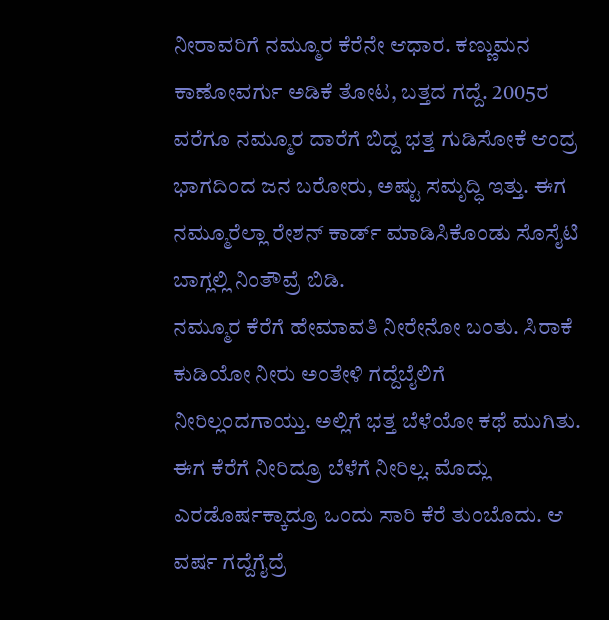ನೀರಾವರಿಗೆ ನಮ್ಮೂರ ಕೆರೆನೇ ಆಧಾರ. ಕಣ್ಣುಮನ ಕಾಣೋವರ್ಗು ಅಡಿಕೆ ತೋಟ, ಬತ್ತದ ಗದ್ದೆ. 2005ರ ವರೆಗೂ ನಮ್ಮೂರ ದಾರೆಗೆ ಬಿದ್ದ ಭತ್ತ ಗುಡಿಸೋಕೆ ಆಂದ್ರ ಭಾಗದಿಂದ ಜನ ಬರೋರು, ಅಷ್ಟು ಸಮೃದ್ಧಿ ಇತ್ತು. ಈಗ ನಮ್ಮೂರೆಲ್ಲಾ ರೇಶನ್ ಕಾರ್ಡ್ ಮಾಡಿಸಿಕೊಂಡು ಸೊಸೈಟಿ ಬಾಗ್ಲಲ್ಲಿ ನಿಂತೌವ್ರೆ ಬಿಡಿ.
ನಮ್ಮೂರ ಕೆರೆಗೆ ಹೇಮಾವತಿ ನೀರೇನೋ ಬಂತು. ಸಿರಾಕೆ ಕುಡಿಯೋ ನೀರು ಅಂತೇಳಿ ಗದ್ದೆಬೈಲಿಗೆ ನೀರಿಲ್ಲಂದಗಾಯ್ತು. ಅಲ್ಲಿಗೆ ಭತ್ತ ಬೆಳೆಯೋ ಕಥೆ ಮುಗಿತು. ಈಗ ಕೆರೆಗೆ ನೀರಿದ್ರೂ ಬೆಳೆಗೆ ನೀರಿಲ್ಲ. ಮೊದ್ಲು ಎರಡೊರ್ಷಕ್ಕಾದ್ರೂ ಒಂದು ಸಾರಿ ಕೆರೆ ತುಂಬೊದು. ಆ ವರ್ಷ ಗದ್ದೆಗೈದ್ರೆ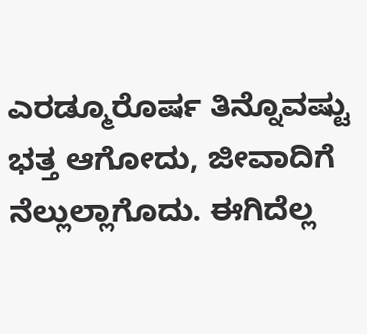ಎರಡ್ಮೂರೊರ್ಷ ತಿನ್ನೊವಷ್ಟು ಭತ್ತ ಆಗೋದು, ಜೀವಾದಿಗೆ ನೆಲ್ಲುಲ್ಲಾಗೊದು. ಈಗಿದೆಲ್ಲ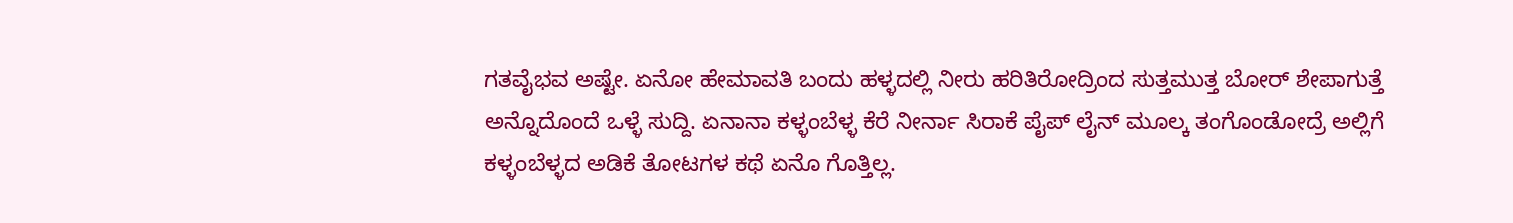ಗತವೈಭವ ಅಷ್ಟೇ. ಏನೋ ಹೇಮಾವತಿ ಬಂದು ಹಳ್ಳದಲ್ಲಿ ನೀರು ಹರಿತಿರೋದ್ರಿಂದ ಸುತ್ತಮುತ್ತ ಬೋರ್ ಶೇಪಾಗುತ್ತೆ ಅನ್ನೊದೊಂದೆ ಒಳ್ಳೆ ಸುದ್ದಿ. ಏನಾನಾ ಕಳ್ಳಂಬೆಳ್ಳ ಕೆರೆ ನೀರ್ನಾ ಸಿರಾಕೆ ಪೈಪ್ ಲೈನ್ ಮೂಲ್ಕ ತಂಗೊಂಡೋದ್ರೆ ಅಲ್ಲಿಗೆ ಕಳ್ಳಂಬೆಳ್ಳದ ಅಡಿಕೆ ತೋಟಗಳ ಕಥೆ ಏನೊ ಗೊತ್ತಿಲ್ಲ.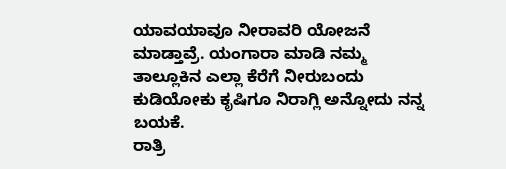ಯಾವಯಾವೂ ನೀರಾವರಿ ಯೋಜನೆ ಮಾಡ್ತಾವ್ರೆ. ಯಂಗಾರಾ ಮಾಡಿ ನಮ್ಮ ತಾಲ್ಲೂಕಿನ ಎಲ್ಲಾ ಕೆರೆಗೆ ನೀರುಬಂದು ಕುಡಿಯೋಕು ಕೃಷಿಗೂ ನಿರಾಗ್ಲಿ ಅನ್ನೋದು ನನ್ನ ಬಯಕೆ.
ರಾತ್ರಿ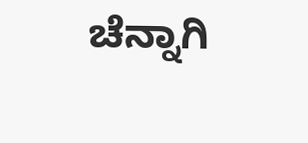ಚೆನ್ನಾಗಿ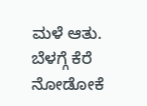ಮಳೆ ಆತು. ಬೆಳಗ್ಗೆ ಕೆರೆ ನೋಡೋಕೆ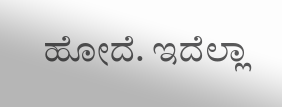ಹೋದೆ. ಇದೆಲ್ಲಾ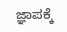ಜ್ಞಾಪಕ್ಕೆ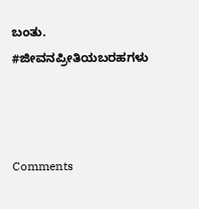ಬಂತು.
#ಜೀವನಪ್ರೀತಿಯಬರಹಗಳು



Comments